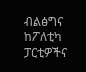ብልፅግና ከፖለቲካ ፓርቲዎችና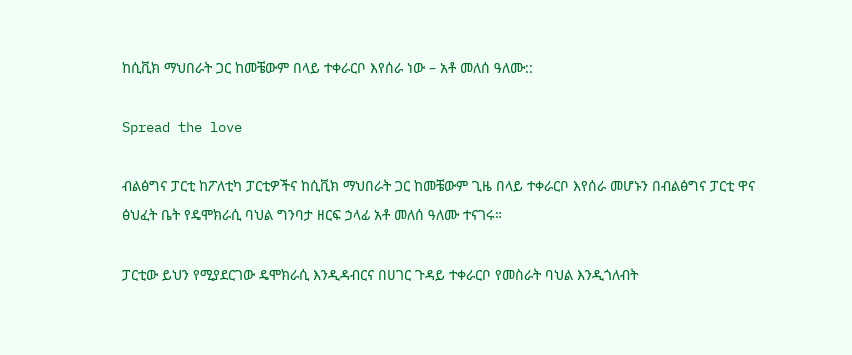ከሲቪክ ማህበራት ጋር ከመቼውም በላይ ተቀራርቦ እየሰራ ነው – አቶ መለሰ ዓለሙ::

Spread the love

ብልፅግና ፓርቲ ከፖለቲካ ፓርቲዎችና ከሲቪክ ማህበራት ጋር ከመቼውም ጊዜ በላይ ተቀራርቦ እየሰራ መሆኑን በብልፅግና ፓርቲ ዋና ፅህፈት ቤት የዴሞክራሲ ባህል ግንባታ ዘርፍ ኃላፊ አቶ መለሰ ዓለሙ ተናገሩ።

ፓርቲው ይህን የሚያደርገው ዴሞክራሲ እንዲዳብርና በሀገር ጉዳይ ተቀራርቦ የመስራት ባህል እንዲጎለብት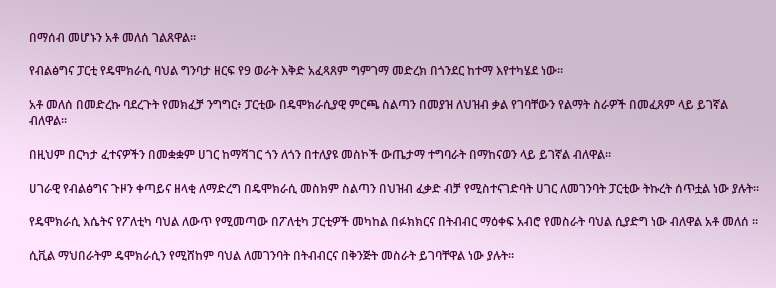በማሰብ መሆኑን አቶ መለሰ ገልጸዋል።

የብልፅግና ፓርቲ የዴሞክራሲ ባህል ግንባታ ዘርፍ የ9 ወራት እቅድ አፈጻጸም ግምገማ መድረክ በጎንደር ከተማ እየተካሄደ ነው።

አቶ መለሰ በመድረኩ ባደረጉት የመክፈቻ ንግግር፥ ፓርቲው በዴሞክራሲያዊ ምርጫ ስልጣን በመያዝ ለህዝብ ቃል የገባቸውን የልማት ስራዎች በመፈጸም ላይ ይገኛል ብለዋል።

በዚህም በርካታ ፈተናዎችን በመቋቋም ሀገር ከማሻገር ጎን ለጎን በተለያዩ መስኮች ውጤታማ ተግባራት በማከናወን ላይ ይገኛል ብለዋል።

ሀገራዊ የብልፅግና ጉዞን ቀጣይና ዘላቂ ለማድረግ በዴሞክራሲ መስክም ስልጣን በህዝብ ፈቃድ ብቻ የሚስተናገድባት ሀገር ለመገንባት ፓርቲው ትኩረት ሰጥቷል ነው ያሉት።

የዴሞክራሲ እሴትና የፖለቲካ ባህል ለውጥ የሚመጣው በፖለቲካ ፓርቲዎች መካከል በፉክክርና በትብብር ማዕቀፍ አብሮ የመስራት ባህል ሲያድግ ነው ብለዋል አቶ መለሰ ።

ሲቪል ማህበራትም ዴሞክራሲን የሚሸከም ባህል ለመገንባት በትብብርና በቅንጅት መስራት ይገባቸዋል ነው ያሉት።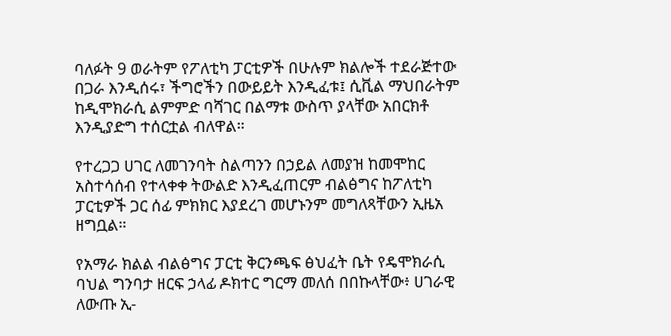ባለፉት 9 ወራትም የፖለቲካ ፓርቲዎች በሁሉም ክልሎች ተደራጅተው በጋራ እንዲሰሩ፣ ችግሮችን በውይይት እንዲፈቱ፤ ሲቪል ማህበራትም ከዲሞክራሲ ልምምድ ባሻገር በልማቱ ውስጥ ያላቸው አበርክቶ እንዲያድግ ተሰርቷል ብለዋል።

የተረጋጋ ሀገር ለመገንባት ስልጣንን በኃይል ለመያዝ ከመሞከር አስተሳሰብ የተላቀቀ ትውልድ እንዲፈጠርም ብልፅግና ከፖለቲካ ፓርቲዎች ጋር ሰፊ ምክክር እያደረገ መሆኑንም መግለጻቸውን ኢዜአ ዘግቧል።

የአማራ ክልል ብልፅግና ፓርቲ ቅርንጫፍ ፅህፈት ቤት የዴሞክራሲ ባህል ግንባታ ዘርፍ ኃላፊ ዶክተር ግርማ መለሰ በበኩላቸው፥ ሀገራዊ ለውጡ ኢ-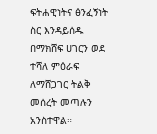ፍትሐዊነትና ፅንፈኝነት ስር እንዳይሰዱ በማክሸፍ ሀገርን ወደ ተሻለ ምዕራፍ ለማሸጋገር ትልቅ መሰረት መጣሉን አንስተዋል።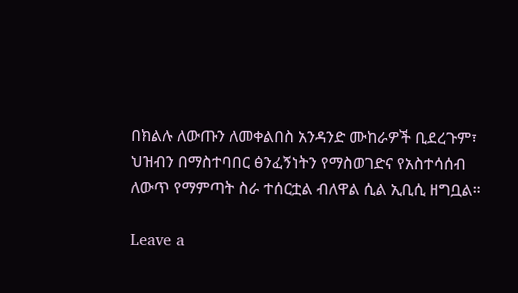በክልሉ ለውጡን ለመቀልበስ አንዳንድ ሙከራዎች ቢደረጉም፣ ህዝብን በማስተባበር ፅንፈኝነትን የማስወገድና የአስተሳሰብ ለውጥ የማምጣት ስራ ተሰርቷል ብለዋል ሲል ኢቢሲ ዘግቧል።

Leave a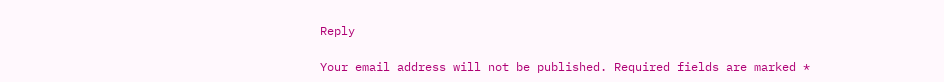Reply

Your email address will not be published. Required fields are marked *